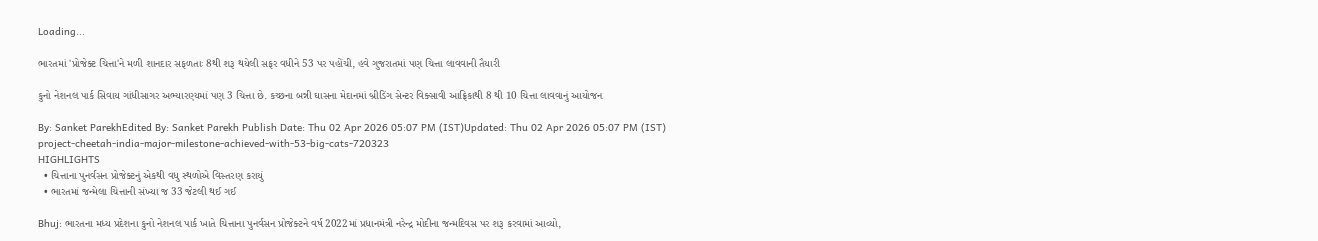Loading...

ભારતમાં 'પ્રોજેક્ટ ચિત્તા'ને મળી શાનદાર સફળતાઃ 8થી શરૂ થયેલી સફર વધીને 53 પર પહોંચી, હવે ગુજરાતમાં પણ ચિત્તા લાવવાની તૈયારી

કુનો નેશનલ પાર્ક સિવાય ગાંધીસાગર અભ્યારણ્યમાં પણ 3 ચિત્તા છે. કચ્છના બન્ની ઘાસના મેદાનમાં બ્રીડિંગ સેન્ટર વિક્સાવી આફ્રિકાથી 8 થી 10 ચિત્તા લાવવાનું આયોજન

By: Sanket ParekhEdited By: Sanket Parekh Publish Date: Thu 02 Apr 2026 05:07 PM (IST)Updated: Thu 02 Apr 2026 05:07 PM (IST)
project-cheetah-india-major-milestone-achieved-with-53-big-cats-720323
HIGHLIGHTS
  • ચિત્તાના પુનર્વસન પ્રોજેક્ટનું એકથી વધુ સ્થળોએ વિસ્તરણ કરાયું
  • ભારતમાં જન્મેલા ચિત્તાની સંખ્યા જ 33 જેટલી થઈ ગઈ

Bhuj: ભારતના મધ્ય પ્રદેશના કુનો નેશનલ પાર્ક ખાતે ચિત્તાના પુનર્વસન પ્રોજેક્ટને વર્ષ 2022માં પ્રધાનમંત્રી નરેન્દ્ર મોદીના જન્મદિવસ પર શરૂ કરવામાં આવ્યો,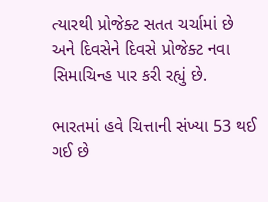ત્યારથી પ્રોજેક્ટ સતત ચર્ચામાં છે અને દિવસેને દિવસે પ્રોજેક્ટ નવા સિમાચિન્હ પાર કરી રહ્યું છે.

ભારતમાં હવે ચિત્તાની સંખ્યા 53 થઈ ગઈ છે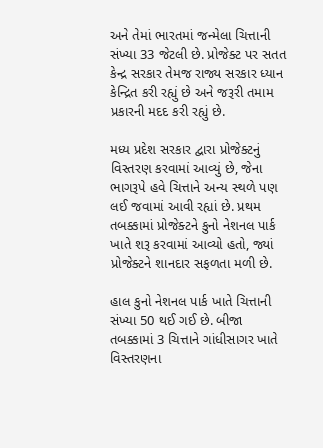અને તેમાં ભારતમાં જન્મેલા ચિત્તાની સંખ્યા 33 જેટલી છે. પ્રોજેક્ટ પર સતત કેન્દ્ર સરકાર તેમજ રાજ્ય સરકાર ધ્યાન કેન્દ્રિત કરી રહ્યું છે અને જરૂરી તમામ પ્રકારની મદદ કરી રહ્યું છે.

મધ્ય પ્રદેશ સરકાર દ્વારા પ્રોજેક્ટનું વિસ્તરણ કરવામાં આવ્યું છે, જેના ભાગરૂપે હવે ચિત્તાને અન્ય સ્થળે પણ લઈ જવામાં આવી રહ્યાં છે. પ્રથમ તબક્કામાં પ્રોજેક્ટને કુનો નેશનલ પાર્ક ખાતે શરૂ કરવામાં આવ્યો હતો, જ્યાં પ્રોજેક્ટને શાનદાર સફળતા મળી છે.

હાલ કુનો નેશનલ પાર્ક ખાતે ચિત્તાની સંખ્યા 50 થઈ ગઈ છે. બીજા તબક્કામાં 3 ચિત્તાને ગાંધીસાગર ખાતે વિસ્તરણના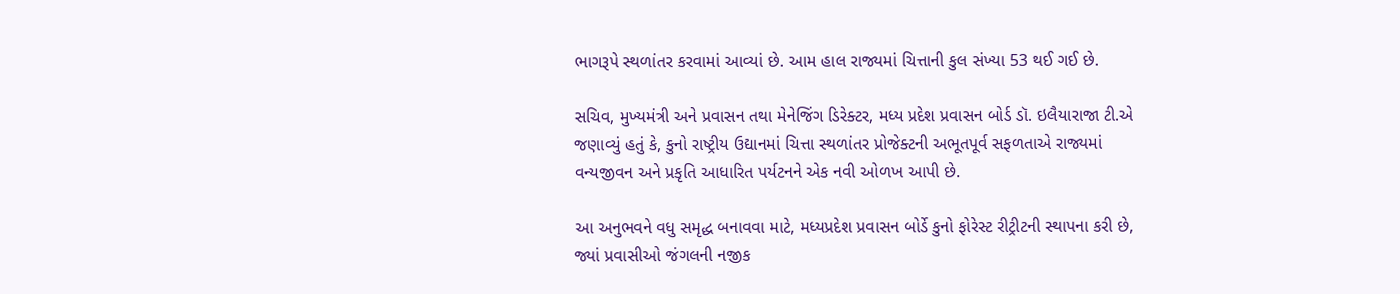ભાગરૂપે સ્થળાંતર કરવામાં આવ્યાં છે. આમ હાલ રાજ્યમાં ચિત્તાની કુલ સંખ્યા 53 થઈ ગઈ છે.

સચિવ, મુખ્યમંત્રી અને પ્રવાસન તથા મેનેજિંગ ડિરેક્ટર, મધ્ય પ્રદેશ પ્રવાસન બોર્ડ ડૉ. ઇલૈયારાજા ટી.એ જણાવ્યું હતું કે, કુનો રાષ્ટ્રીય ઉદ્યાનમાં ચિત્તા સ્થળાંતર પ્રોજેક્ટની અભૂતપૂર્વ સફળતાએ રાજ્યમાં વન્યજીવન અને પ્રકૃતિ આધારિત પર્યટનને એક નવી ઓળખ આપી છે.

આ અનુભવને વધુ સમૃદ્ધ બનાવવા માટે, મધ્યપ્રદેશ પ્રવાસન બોર્ડે કુનો ફોરેસ્ટ રીટ્રીટની સ્થાપના કરી છે, જ્યાં પ્રવાસીઓ જંગલની નજીક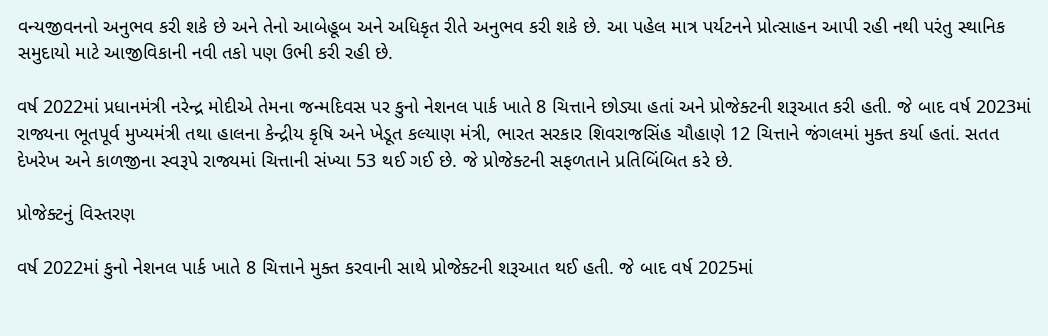વન્યજીવનનો અનુભવ કરી શકે છે અને તેનો આબેહૂબ અને અધિકૃત રીતે અનુભવ કરી શકે છે. આ પહેલ માત્ર પર્યટનને પ્રોત્સાહન આપી રહી નથી પરંતુ સ્થાનિક સમુદાયો માટે આજીવિકાની નવી તકો પણ ઉભી કરી રહી છે.

વર્ષ 2022માં પ્રધાનમંત્રી નરેન્દ્ર મોદીએ તેમના જન્મદિવસ પર કુનો નેશનલ પાર્ક ખાતે 8 ચિત્તાને છોડ્યા હતાં અને પ્રોજેક્ટની શરૂઆત કરી હતી. જે બાદ વર્ષ 2023માં રાજ્યના ભૂતપૂર્વ મુખ્યમંત્રી તથા હાલના કેન્દ્રીય કૃષિ અને ખેડૂત કલ્યાણ મંત્રી, ભારત સરકાર શિવરાજસિંહ ચૌહાણે 12 ચિત્તાને જંગલમાં મુક્ત કર્યા હતાં. સતત દેખરેખ અને કાળજીના સ્વરૂપે રાજ્યમાં ચિત્તાની સંખ્યા 53 થઈ ગઈ છે. જે પ્રોજેક્ટની સફળતાને પ્રતિબિંબિત કરે છે.

પ્રોજેક્ટનું વિસ્તરણ

વર્ષ 2022માં કુનો નેશનલ પાર્ક ખાતે 8 ચિત્તાને મુક્ત કરવાની સાથે પ્રોજેક્ટની શરૂઆત થઈ હતી. જે બાદ વર્ષ 2025માં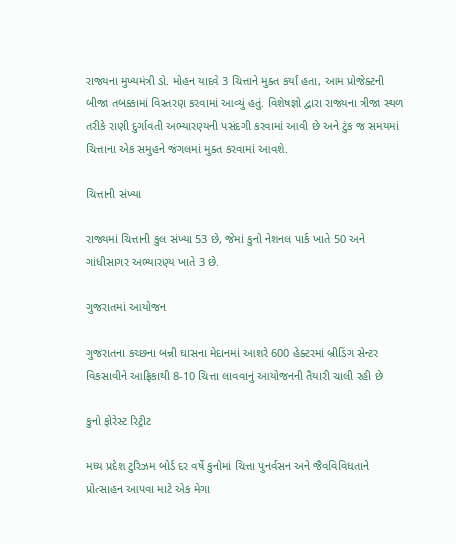રાજ્યના મુખ્યમંત્રી ડો. મોહન યાદવે 3 ચિત્તાને મુક્ત કર્યાં હતા, આમ પ્રોજેક્ટની બીજા તબક્કામાં વિસ્તરણ કરવામાં આવ્યું હતું. વિશેષજ્ઞો દ્વારા રાજ્યના ત્રીજા સ્થળ તરીકે રાણી દુર્ગાવતી અભ્યારણ્યની પસંદગી કરવામાં આવી છે અને ટુંક જ સમયમાં ચિત્તાના એક સમુહને જંગલમાં મુક્ત કરવામાં આવશે.

ચિત્તાની સંખ્યા

રાજ્યમાં ચિત્તાની કુલ સંખ્યા 53 છે, જેમાં કુનો નેશનલ પાર્ક ખાતે 50 અને ગાંધીસાગર અભ્યારણ્ય ખાતે 3 છે.

ગુજરાતમાં આયોજન

ગુજરાતના કચ્છના બન્ની ઘાસના મેદાનમાં આશરે 600 હેક્ટરમાં બ્રીડિંગ સેન્ટર વિકસાવીને આફ્રિકાથી 8-10 ચિત્તા લાવવાનું આયોજનની તૈયારી ચાલી રહી છે

કુનો ફોરેસ્ટ રિટ્રીટ

મધ્ય પ્રદેશ ટુરિઝમ બોર્ડ દર વર્ષે કુનોમાં ચિત્તા પુનર્વસન અને જૈવવિવિધતાને પ્રોત્સાહન આપવા માટે એક મેગા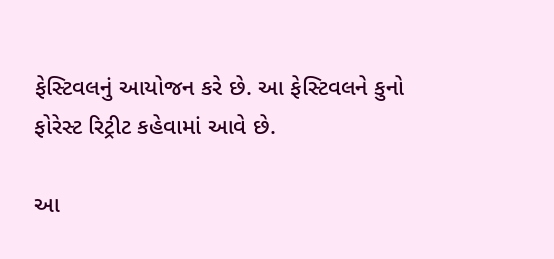ફેસ્ટિવલનું આયોજન કરે છે. આ ફેસ્ટિવલને કુનો ફોરેસ્ટ રિટ્રીટ કહેવામાં આવે છે.

આ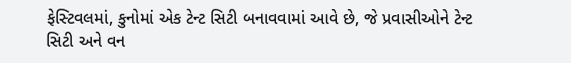ફેસ્ટિવલમાં, કુનોમાં એક ટેન્ટ સિટી બનાવવામાં આવે છે, જે પ્રવાસીઓને ટેન્ટ સિટી અને વન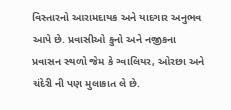વિસ્તારનો આરામદાયક અને યાદગાર અનુભવ આપે છે. પ્રવાસીઓ કુનો અને નજીકના પ્રવાસન સ્થળો જેમ કે ગ્વાલિયર, ઓરછા અને ચંદેરી ની પણ મુલાકાત લે છે.